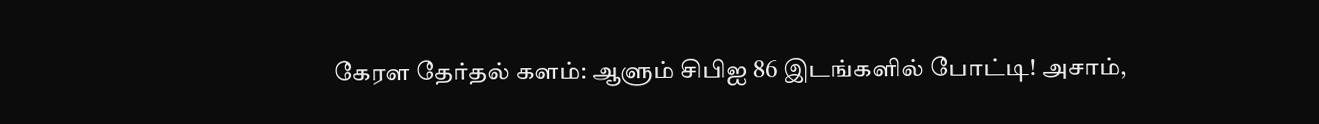கேரள தேர்தல் களம்: ஆளும் சிபிஐ 86 இடங்களில் போட்டி! அசாம்,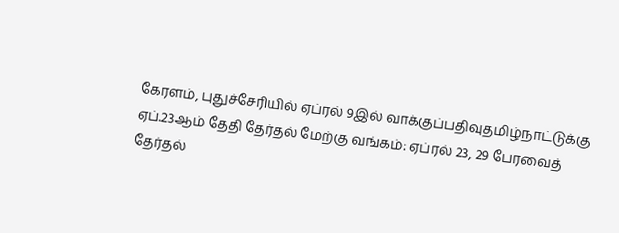கேரளம், புதுச்சேரியில் ஏப்ரல் 9இல் வாக்குப்பதிவுதமிழ்நாட்டுக்கு ஏப்.23ஆம் தேதி தேர்தல் மேற்கு வங்கம்: ஏப்ரல் 23, 29 பேரவைத் தேர்தல்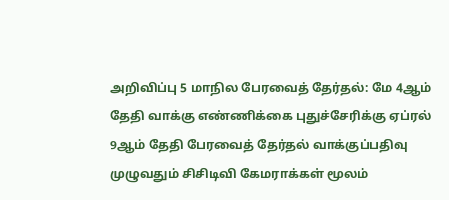அறிவிப்பு 5 மாநில பேரவைத் தேர்தல்: மே 4ஆம் தேதி வாக்கு எண்ணிக்கை புதுச்சேரிக்கு ஏப்ரல் 9ஆம் தேதி பேரவைத் தேர்தல் வாக்குப்பதிவு முழுவதும் சிசிடிவி கேமராக்கள் மூலம்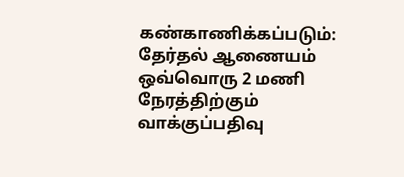கண்காணிக்கப்படும்: தேர்தல் ஆணையம் ஒவ்வொரு 2 மணி நேரத்திற்கும் வாக்குப்பதிவு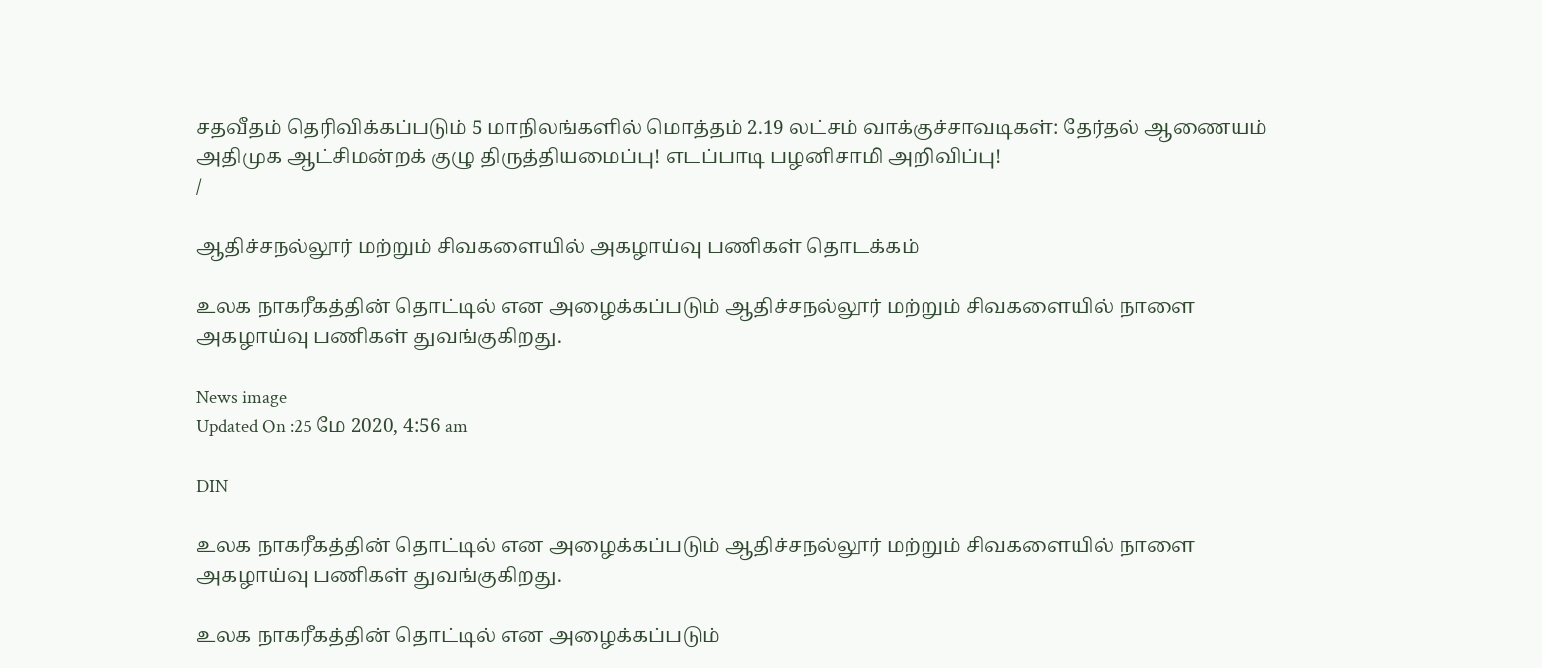சதவீதம் தெரிவிக்கப்படும் 5 மாநிலங்களில் மொத்தம் 2.19 லட்சம் வாக்குச்சாவடிகள்: தேர்தல் ஆணையம் அதிமுக ஆட்சிமன்றக் குழு திருத்தியமைப்பு! எடப்பாடி பழனிசாமி அறிவிப்பு!
/

ஆதிச்சநல்லூர் மற்றும் சிவகளையில் அகழாய்வு பணிகள் தொடக்கம்

உலக நாகரீகத்தின் தொட்டில் என அழைக்கப்படும் ஆதிச்சநல்லூர் மற்றும் சிவகளையில் நாளை அகழாய்வு பணிகள் துவங்குகிறது.

News image
Updated On :25 மே 2020, 4:56 am

DIN

உலக நாகரீகத்தின் தொட்டில் என அழைக்கப்படும் ஆதிச்சநல்லூர் மற்றும் சிவகளையில் நாளை அகழாய்வு பணிகள் துவங்குகிறது.

உலக நாகரீகத்தின் தொட்டில் என அழைக்கப்படும்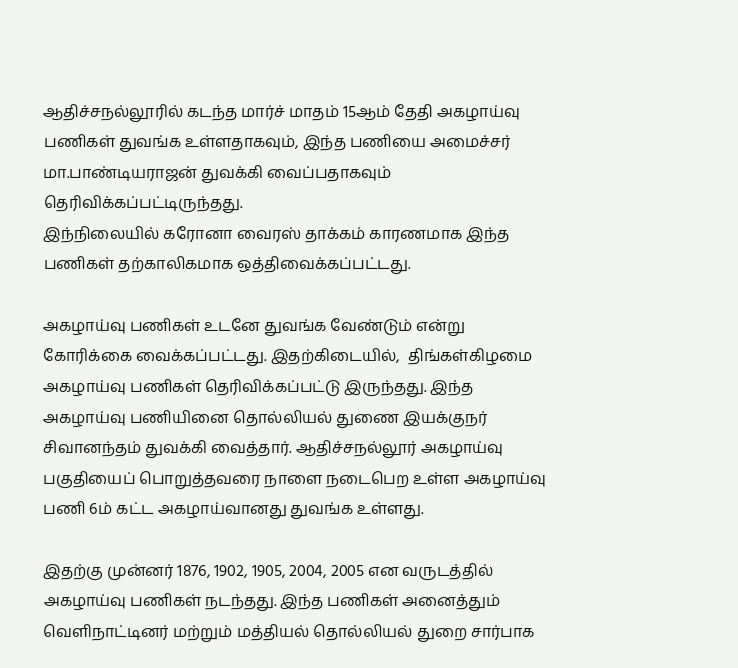ஆதிச்சநல்லூரில் கடந்த மார்ச் மாதம் 15ஆம் தேதி அகழாய்வு பணிகள் துவங்க உள்ளதாகவும், இந்த பணியை அமைச்சர் மா.பாண்டியராஜன் துவக்கி வைப்பதாகவும் தெரிவிக்கப்பட்டிருந்தது.
இந்நிலையில் கரோனா வைரஸ் தாக்கம் காரணமாக இந்த பணிகள் தற்காலிகமாக ஒத்திவைக்கப்பட்டது.

அகழாய்வு பணிகள் உடனே துவங்க வேண்டும் என்று கோரிக்கை வைக்கப்பட்டது. இதற்கிடையில்,  திங்கள்கிழமை அகழாய்வு பணிகள் தெரிவிக்கப்பட்டு இருந்தது. இந்த அகழாய்வு பணியினை தொல்லியல் துணை இயக்குநர் சிவானந்தம் துவக்கி வைத்தார். ஆதிச்சநல்லூர் அகழாய்வு பகுதியைப் பொறுத்தவரை நாளை நடைபெற உள்ள அகழாய்வு பணி 6ம் கட்ட அகழாய்வானது துவங்க உள்ளது.

இதற்கு முன்னர் 1876, 1902, 1905, 2004, 2005 என வருடத்தில் அகழாய்வு பணிகள் நடந்தது. இந்த பணிகள் அனைத்தும் வெளிநாட்டினர் மற்றும் மத்தியல் தொல்லியல் துறை சார்பாக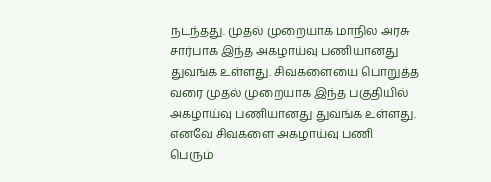நடந்தது. முதல் முறையாக மாநில அரசு சார்பாக இந்த அகழாய்வு பணியானது துவங்க உள்ளது. சிவகளையை பொறுத்த வரை முதல் முறையாக இந்த பகுதியில் அகழாய்வு பணியானது துவங்க உள்ளது. எனவே சிவகளை அகழாய்வு பணி பெரும்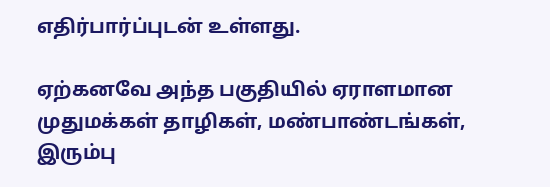எதிர்பார்ப்புடன் உள்ளது.

ஏற்கனவே அந்த பகுதியில் ஏராளமான முதுமக்கள் தாழிகள், மண்பாண்டங்கள், இரும்பு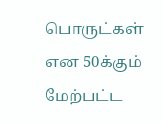பொருட்கள் என 50க்கும் மேற்பட்ட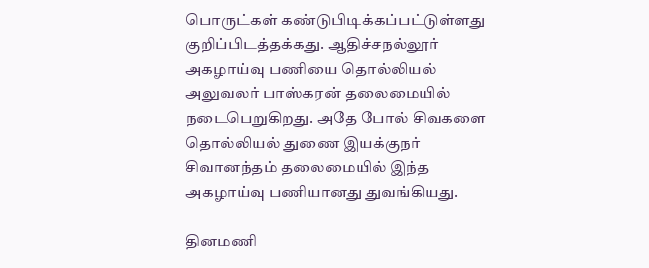பொருட்கள் கண்டுபிடிக்கப்பட்டுள்ளது குறிப்பிடத்தக்கது. ஆதிச்சநல்லூர் அகழாய்வு பணியை தொல்லியல் அலுவலர் பாஸ்கரன் தலைமையில் நடைபெறுகிறது. அதே போல் சிவகளை தொல்லியல் துணை இயக்குநர் சிவானந்தம் தலைமையில் இந்த அகழாய்வு பணியானது துவங்கியது.

தினமணி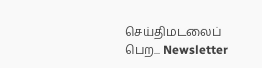செய்திமடலைப் பெற... Newsletter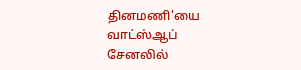தினமணி'யை வாட்ஸ்ஆப் சேனலில்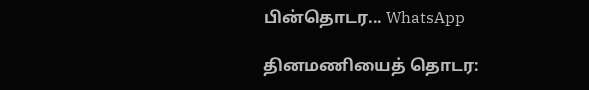பின்தொடர... WhatsApp

தினமணியைத் தொடர: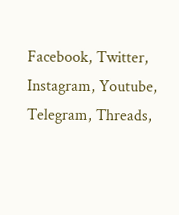Facebook, Twitter, Instagram, Youtube, Telegram, Threads,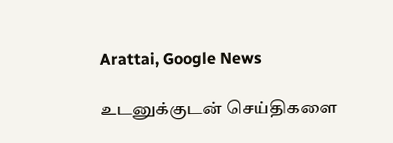Arattai, Google News

உடனுக்குடன் செய்திகளை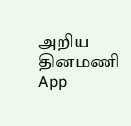அறிய தினமணி App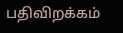பதிவிறக்கம்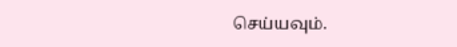செய்யவும்.